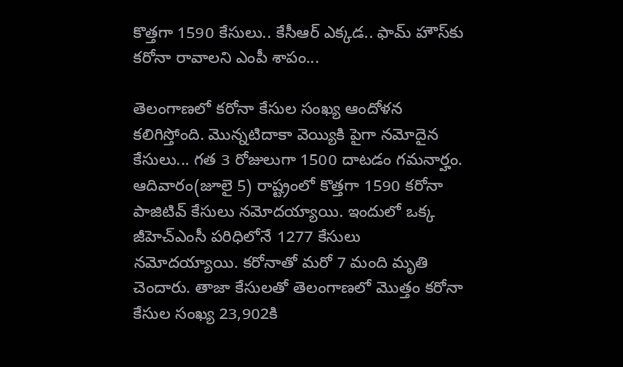కొత్తగా 1590 కేసులు.. కేసీఆర్ ఎక్కడ.. ఫామ్ హౌస్‌కు కరోనా రావాలని ఎంపీ శాపం...

తెలంగాణలో కరోనా కేసుల సంఖ్య ఆందోళన కలిగిస్తోంది. మొన్నటిదాకా వెయ్యికి పైగా నమోదైన కేసులు... గత 3 రోజులుగా 1500 దాటడం గమనార్హం. ఆదివారం(జూలై 5) రాష్ట్రంలో కొత్తగా 1590 కరోనా పాజిటివ్ కేసులు నమోదయ్యాయి. ఇందులో ఒక్క జీహెచ్ఎంసీ పరిధిలోనే 1277 కేసులు నమోదయ్యాయి. కరోనాతో మరో 7 మంది మృతి చెందారు. తాజా కేసులతో తెలంగాణలో మొత్తం కరోనా కేసుల సంఖ్య 23,902కి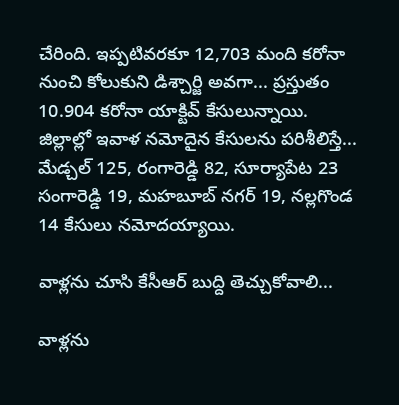చేరింది. ఇప్పటివరకూ 12,703 మంది కరోనా నుంచి కోలుకుని డిశ్చార్జి అవగా... ప్రస్తుతం 10.904 కరోనా యాక్టివ్ కేసులున్నాయి. జిల్లాల్లో ఇవాళ నమోదైన కేసులను పరిశీలిస్తే... మేడ్చల్ 125, రంగారెడ్డి 82, సూర్యాపేట 23 సంగారెడ్డి 19, మహబూబ్ నగర్ 19, నల్లగొండ 14 కేసులు నమోదయ్యాయి.

వాళ్లను చూసి కేసీఆర్ బుద్ది తెచ్చుకోవాలి...

వాళ్లను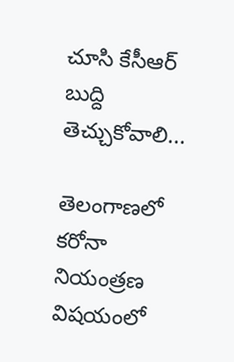చూసి కేసీఆర్ బుద్ది తెచ్చుకోవాలి...

తెలంగాణలో కరోనా నియంత్రణ విషయంలో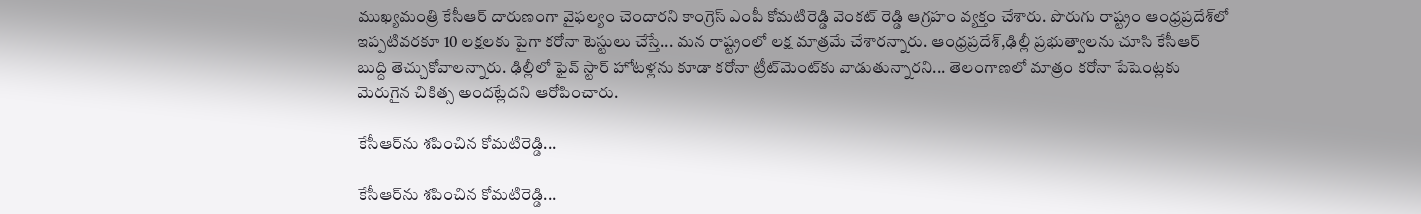ముఖ్యమంత్రి కేసీఆర్ దారుణంగా వైఫల్యం చెందారని కాంగ్రెస్ ఎంపీ కోమటిరెడ్డి వెంకట్ రెడ్డి ఆగ్రహం వ్యక్తం చేశారు. పొరుగు రాష్ట్రం ఆంధ్రప్రదేశ్‌లో ఇప్పటివరకూ 10 లక్షలకు పైగా కరోనా టెస్టులు చేస్తే... మన రాష్ట్రంలో లక్ష మాత్రమే చేశారన్నారు. ఆంధ్రప్రదేశ్,ఢిల్లీ ప్రభుత్వాలను చూసి కేసీఆర్ బుద్ది తెచ్చుకోవాలన్నారు. ఢిల్లీలో ఫైవ్ స్టార్ హోటళ్లను కూడా కరోనా ట్రీట్‌మెంట్‌కు వాడుతున్నారని... తెలంగాణలో మాత్రం కరోనా పేషెంట్లకు మెరుగైన చికిత్స అందట్లేదని ఆరోపించారు.

కేసీఆర్‌ను శపించిన కోమటిరెడ్డి...

కేసీఆర్‌ను శపించిన కోమటిరెడ్డి...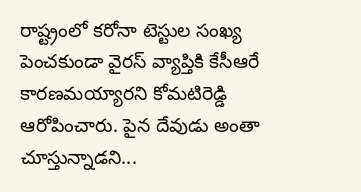రాష్ట్రంలో కరోనా టెస్టుల సంఖ్య పెంచకుండా వైరస్ వ్యాప్తికి కేసీఆరే కారణమయ్యారని కోమటిరెడ్డి ఆరోపించారు. పైన దేవుడు అంతా చూస్తున్నాడని...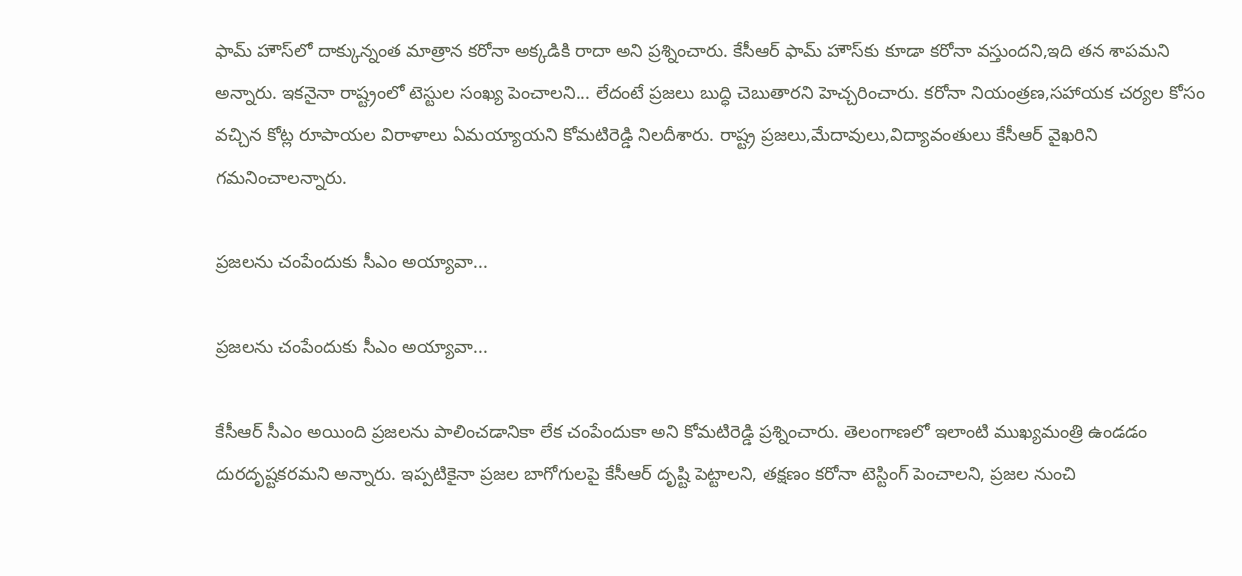ఫామ్ హౌస్‌లో దాక్కున్నంత మాత్రాన కరోనా అక్కడికి రాదా అని ప్రశ్నించారు. కేసీఆర్‌ ఫామ్‌ హౌస్‌కు కూడా కరోనా వస్తుందని,ఇది తన శాపమని అన్నారు. ఇకనైనా రాష్ట్రంలో టెస్టుల సంఖ్య పెంచాలని... లేదంటే ప్ర‌జ‌లు బుద్ధి చెబుతార‌ని హెచ్చరించారు. కరోనా నియంత్రణ,సహాయక చర్యల కోసం వచ్చిన కోట్ల రూపాయల విరాళాలు ఏమయ్యాయని కోమటిరెడ్డి నిలదీశారు. రాష్ట్ర ప్రజలు,మేదావులు,విద్యావంతులు కేసీఆర్ వైఖరిని గమనించాలన్నారు.

ప్రజలను చంపేందుకు సీఎం అయ్యావా...

ప్రజలను చంపేందుకు సీఎం అయ్యావా...

కేసీఆర్ సీఎం అయింది ప్ర‌జ‌ల‌ను పాలించ‌డానికా లేక చంపేందుకా అని కోమటిరెడ్డి ప్ర‌శ్నించారు. తెలంగాణ‌లో ఇలాంటి ముఖ్య‌మంత్రి ఉండ‌డం దుర‌దృష్ట‌క‌ర‌మ‌ని అన్నారు. ఇప్ప‌టికైనా ప్ర‌జ‌ల బాగోగుల‌పై కేసీఆర్ దృష్టి పెట్టాల‌ని, త‌క్ష‌ణం క‌రోనా టెస్టింగ్ పెంచాల‌ని, ప్ర‌జ‌ల నుంచి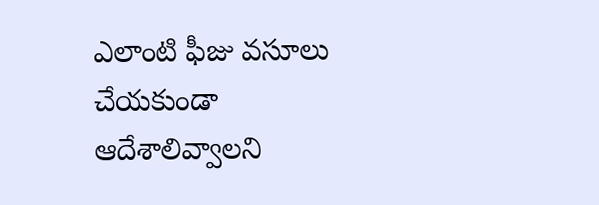ఎలాంటి ఫీజు వ‌సూలు చేయ‌కుండా ఆదేశాలివ్వాల‌ని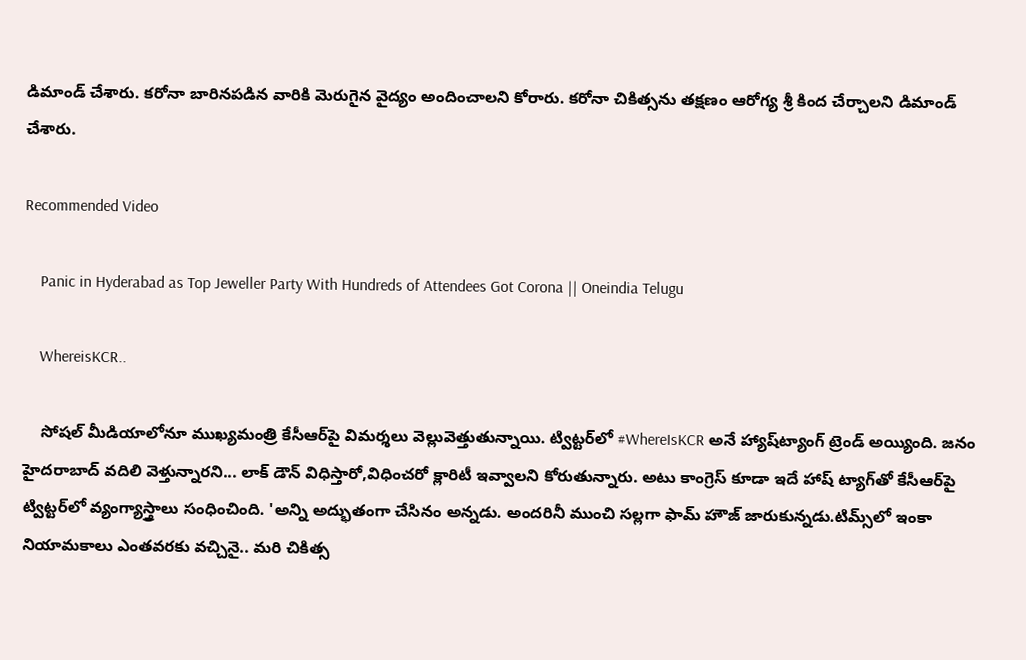డిమాండ్ చేశారు. క‌రోనా బారిన‌ప‌డిన వారికి మెరుగైన వైద్యం అందించాల‌ని కోరారు. కరోనా చికిత్సను త‌క్ష‌ణం ఆరోగ్య శ్రీ కింద చేర్చాల‌ని డిమాండ్ చేశారు.

Recommended Video

    Panic in Hyderabad as Top Jeweller Party With Hundreds of Attendees Got Corona || Oneindia Telugu

    WhereisKCR..

    సోషల్ మీడియాలోనూ ముఖ్యమంత్రి కేసీఆర్‌పై విమర్శలు వెల్లువెత్తుతున్నాయి. ట్విట్టర్‌లో #WhereIsKCR అనే హ్యాష్‌ట్యాంగ్ ట్రెండ్ అయ్యింది. జనం హైదరాబాద్ వదిలి వెళ్తున్నారని... లాక్ డౌన్ విధిస్తారో,విధించరో క్లారిటీ ఇవ్వాలని కోరుతున్నారు. అటు కాంగ్రెస్ కూడా ఇదే హాష్ ట్యాగ్‌తో కేసీఆర్‌పై ట్విట్టర్‌లో వ్యంగ్యాస్త్రాలు సంధించింది. 'అన్ని అద్భుతంగా చేసినం అన్నడు. అందరినీ ముంచి సల్లగా ఫామ్ హౌజ్ జారుకున్నడు.టిమ్స్‌లో ఇంకా నియామకాలు ఎంతవరకు వచ్చినై.. మరి చికిత్స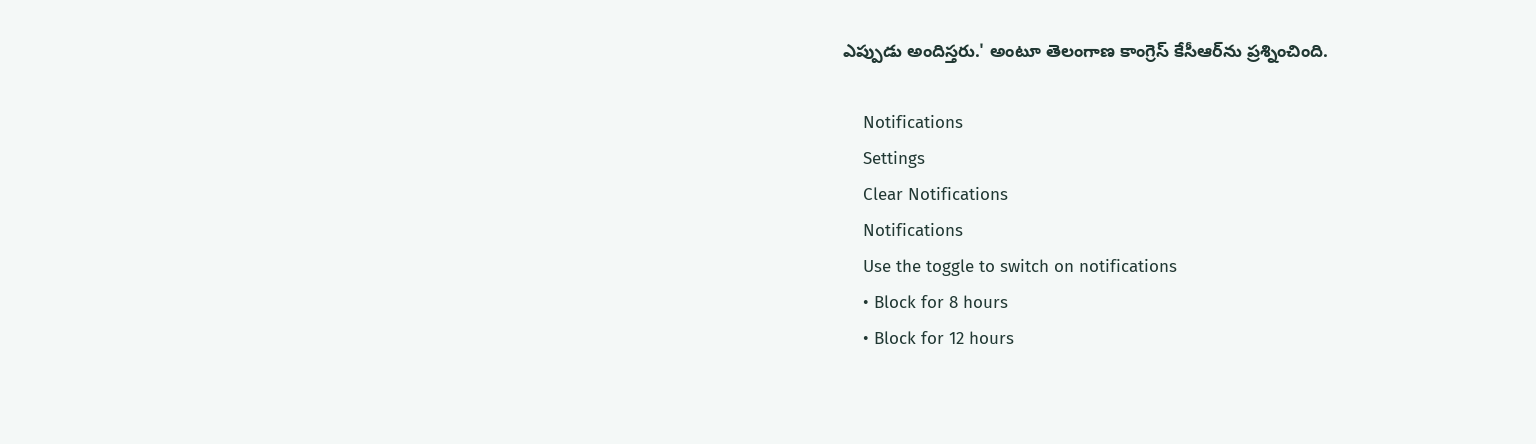ఎప్పుడు అందిస్తరు.' అంటూ తెలంగాణ కాంగ్రెస్ కేసీఆర్‌ను ప్రశ్నించింది.

    Notifications
    Settings
    Clear Notifications
    Notifications
    Use the toggle to switch on notifications
    • Block for 8 hours
    • Block for 12 hours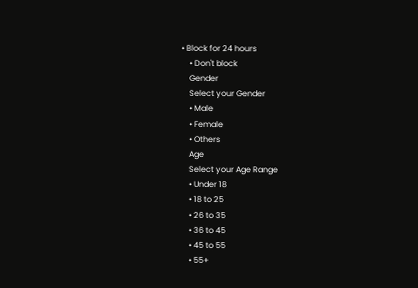• Block for 24 hours
    • Don't block
    Gender
    Select your Gender
    • Male
    • Female
    • Others
    Age
    Select your Age Range
    • Under 18
    • 18 to 25
    • 26 to 35
    • 36 to 45
    • 45 to 55
    • 55+